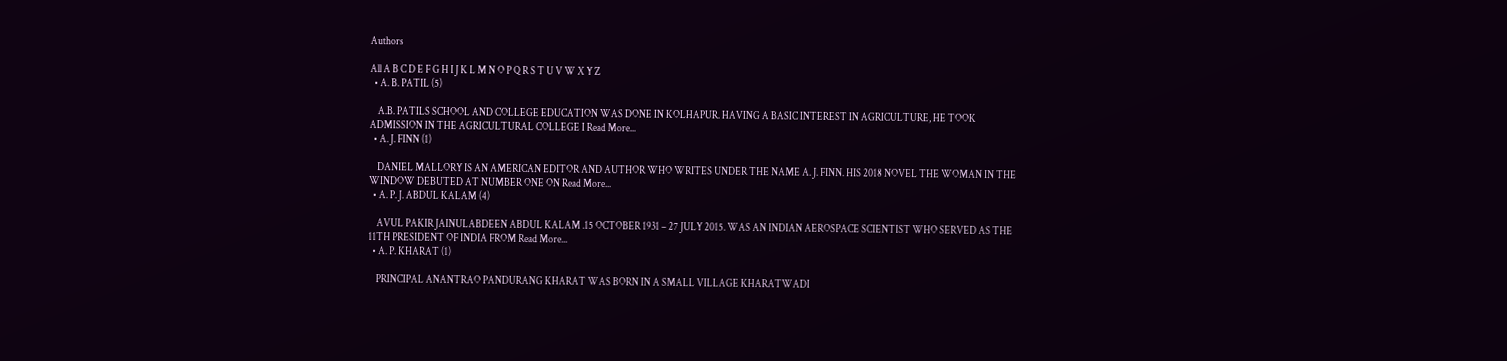Authors

All A B C D E F G H I J K L M N O P Q R S T U V W X Y Z
  • A. B. PATIL (5)

    A.B. PATILS SCHOOL AND COLLEGE EDUCATION WAS DONE IN KOLHAPUR. HAVING A BASIC INTEREST IN AGRICULTURE, HE TOOK ADMISSION IN THE AGRICULTURAL COLLEGE I Read More...
  • A. J. FINN (1)

    DANIEL MALLORY IS AN AMERICAN EDITOR AND AUTHOR WHO WRITES UNDER THE NAME A. J. FINN. HIS 2018 NOVEL THE WOMAN IN THE WINDOW DEBUTED AT NUMBER ONE ON Read More...
  • A. P. J. ABDUL KALAM (4)

    AVUL PAKIR JAINULABDEEN ABDUL KALAM .15 OCTOBER 1931 – 27 JULY 2015. WAS AN INDIAN AEROSPACE SCIENTIST WHO SERVED AS THE 11TH PRESIDENT OF INDIA FROM Read More...
  • A. P. KHARAT (1)

    PRINCIPAL ANANTRAO PANDURANG KHARAT WAS BORN IN A SMALL VILLAGE KHARATWADI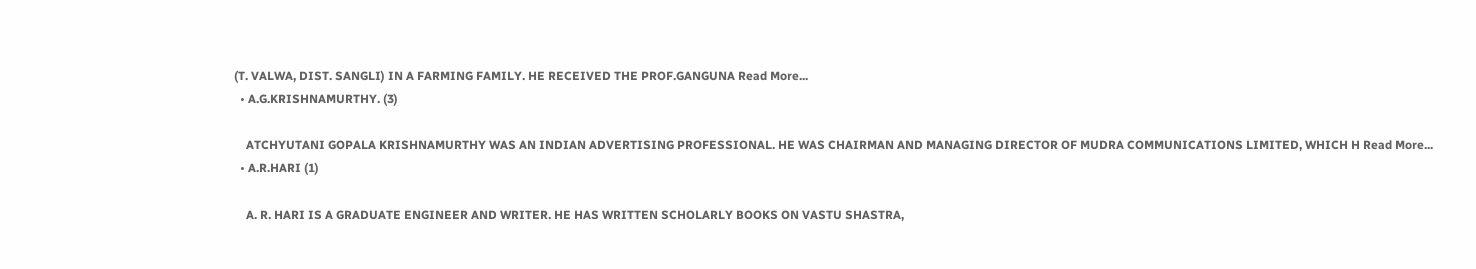(T. VALWA, DIST. SANGLI) IN A FARMING FAMILY. HE RECEIVED THE PROF.GANGUNA Read More...
  • A.G.KRISHNAMURTHY. (3)

    ATCHYUTANI GOPALA KRISHNAMURTHY WAS AN INDIAN ADVERTISING PROFESSIONAL. HE WAS CHAIRMAN AND MANAGING DIRECTOR OF MUDRA COMMUNICATIONS LIMITED, WHICH H Read More...
  • A.R.HARI (1)

    A. R. HARI IS A GRADUATE ENGINEER AND WRITER. HE HAS WRITTEN SCHOLARLY BOOKS ON VASTU SHASTRA,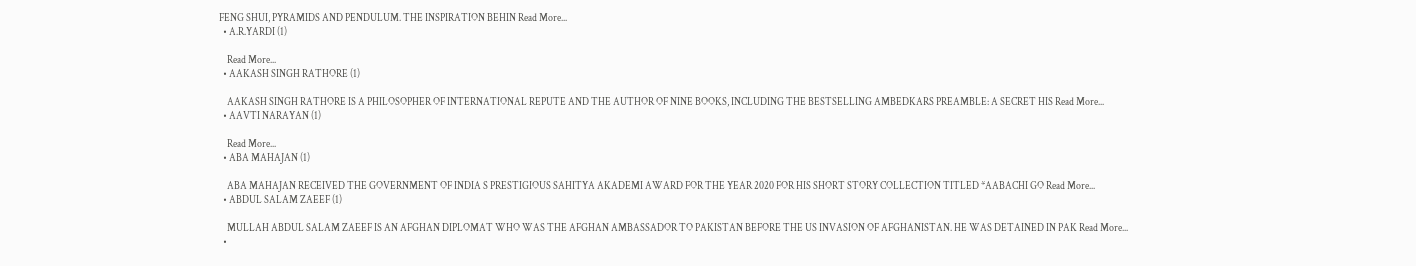FENG SHUI, PYRAMIDS AND PENDULUM. THE INSPIRATION BEHIN Read More...
  • A.R.YARDI (1)

    Read More...
  • AAKASH SINGH RATHORE (1)

    AAKASH SINGH RATHORE IS A PHILOSOPHER OF INTERNATIONAL REPUTE AND THE AUTHOR OF NINE BOOKS, INCLUDING THE BESTSELLING AMBEDKARS PREAMBLE: A SECRET HIS Read More...
  • AAVTI NARAYAN (1)

    Read More...
  • ABA MAHAJAN (1)

    ABA MAHAJAN RECEIVED THE GOVERNMENT OF INDIA S PRESTIGIOUS SAHITYA AKADEMI AWARD FOR THE YEAR 2020 FOR HIS SHORT STORY COLLECTION TITLED *AABACHI GO Read More...
  • ABDUL SALAM ZAEEF (1)

    MULLAH ABDUL SALAM ZAEEF IS AN AFGHAN DIPLOMAT WHO WAS THE AFGHAN AMBASSADOR TO PAKISTAN BEFORE THE US INVASION OF AFGHANISTAN. HE WAS DETAINED IN PAK Read More...
  •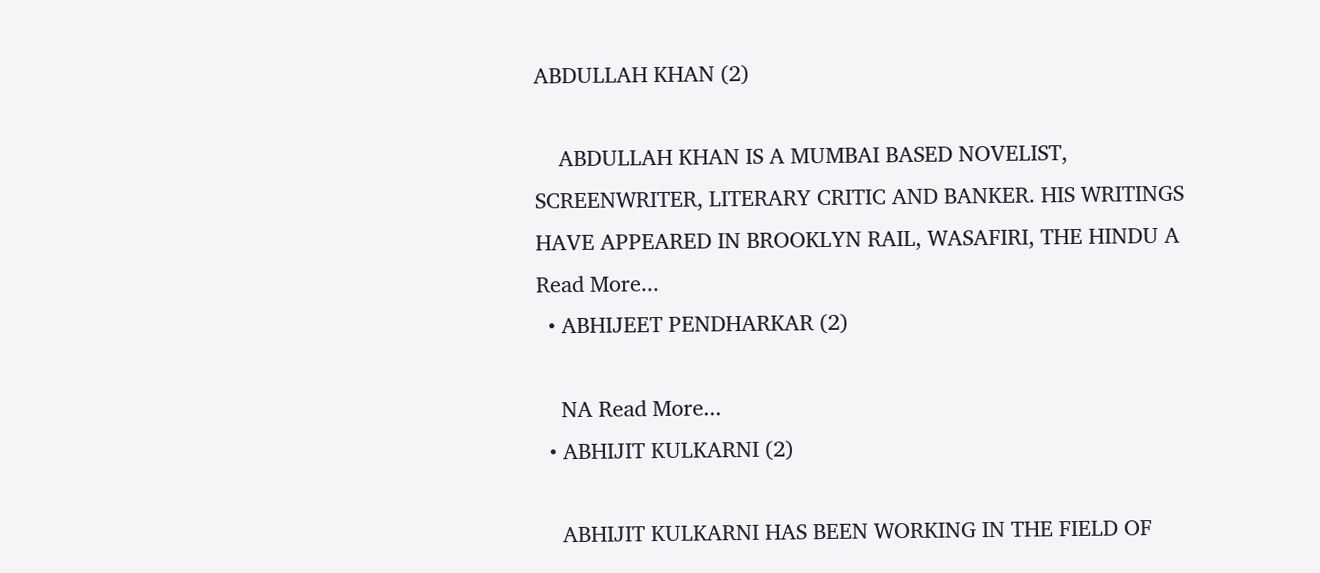ABDULLAH KHAN (2)

    ABDULLAH KHAN IS A MUMBAI BASED NOVELIST, SCREENWRITER, LITERARY CRITIC AND BANKER. HIS WRITINGS HAVE APPEARED IN BROOKLYN RAIL, WASAFIRI, THE HINDU A Read More...
  • ABHIJEET PENDHARKAR (2)

    NA Read More...
  • ABHIJIT KULKARNI (2)

    ABHIJIT KULKARNI HAS BEEN WORKING IN THE FIELD OF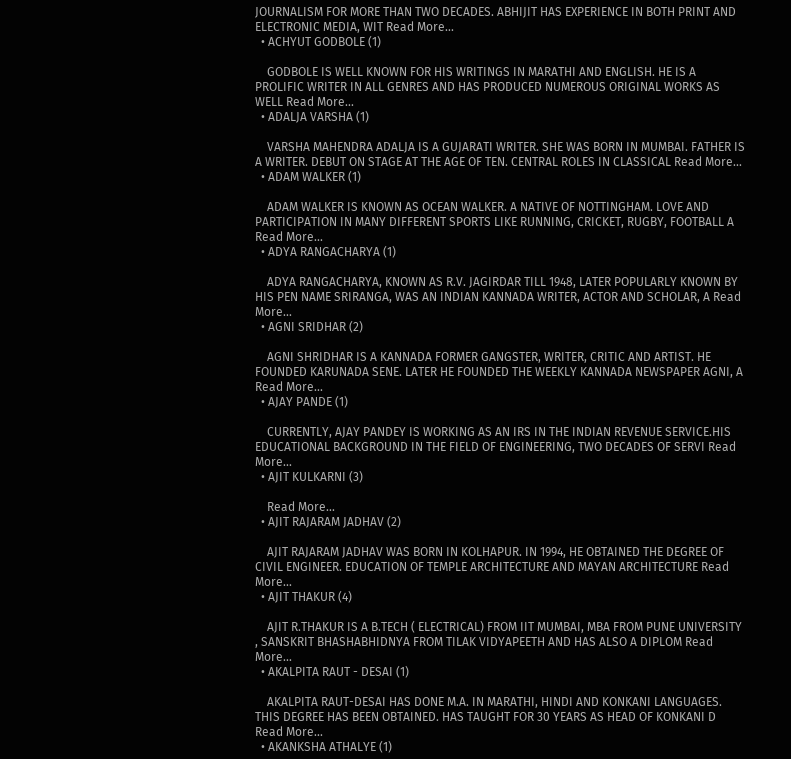JOURNALISM FOR MORE THAN TWO DECADES. ABHIJIT HAS EXPERIENCE IN BOTH PRINT AND ELECTRONIC MEDIA, WIT Read More...
  • ACHYUT GODBOLE (1)

    GODBOLE IS WELL KNOWN FOR HIS WRITINGS IN MARATHI AND ENGLISH. HE IS A PROLIFIC WRITER IN ALL GENRES AND HAS PRODUCED NUMEROUS ORIGINAL WORKS AS WELL Read More...
  • ADALJA VARSHA (1)

    VARSHA MAHENDRA ADALJA IS A GUJARATI WRITER. SHE WAS BORN IN MUMBAI. FATHER IS A WRITER. DEBUT ON STAGE AT THE AGE OF TEN. CENTRAL ROLES IN CLASSICAL Read More...
  • ADAM WALKER (1)

    ADAM WALKER IS KNOWN AS OCEAN WALKER. A NATIVE OF NOTTINGHAM. LOVE AND PARTICIPATION IN MANY DIFFERENT SPORTS LIKE RUNNING, CRICKET, RUGBY, FOOTBALL A Read More...
  • ADYA RANGACHARYA (1)

    ADYA RANGACHARYA, KNOWN AS R.V. JAGIRDAR TILL 1948, LATER POPULARLY KNOWN BY HIS PEN NAME SRIRANGA, WAS AN INDIAN KANNADA WRITER, ACTOR AND SCHOLAR, A Read More...
  • AGNI SRIDHAR (2)

    AGNI SHRIDHAR IS A KANNADA FORMER GANGSTER, WRITER, CRITIC AND ARTIST. HE FOUNDED KARUNADA SENE. LATER HE FOUNDED THE WEEKLY KANNADA NEWSPAPER AGNI, A Read More...
  • AJAY PANDE (1)

    CURRENTLY, AJAY PANDEY IS WORKING AS AN IRS IN THE INDIAN REVENUE SERVICE.HIS EDUCATIONAL BACKGROUND IN THE FIELD OF ENGINEERING, TWO DECADES OF SERVI Read More...
  • AJIT KULKARNI (3)

    Read More...
  • AJIT RAJARAM JADHAV (2)

    AJIT RAJARAM JADHAV WAS BORN IN KOLHAPUR. IN 1994, HE OBTAINED THE DEGREE OF CIVIL ENGINEER. EDUCATION OF TEMPLE ARCHITECTURE AND MAYAN ARCHITECTURE Read More...
  • AJIT THAKUR (4)

    AJIT R.THAKUR IS A B.TECH ( ELECTRICAL) FROM IIT MUMBAI, MBA FROM PUNE UNIVERSITY , SANSKRIT BHASHABHIDNYA FROM TILAK VIDYAPEETH AND HAS ALSO A DIPLOM Read More...
  • AKALPITA RAUT - DESAI (1)

    AKALPITA RAUT-DESAI HAS DONE M.A. IN MARATHI, HINDI AND KONKANI LANGUAGES. THIS DEGREE HAS BEEN OBTAINED. HAS TAUGHT FOR 30 YEARS AS HEAD OF KONKANI D Read More...
  • AKANKSHA ATHALYE (1)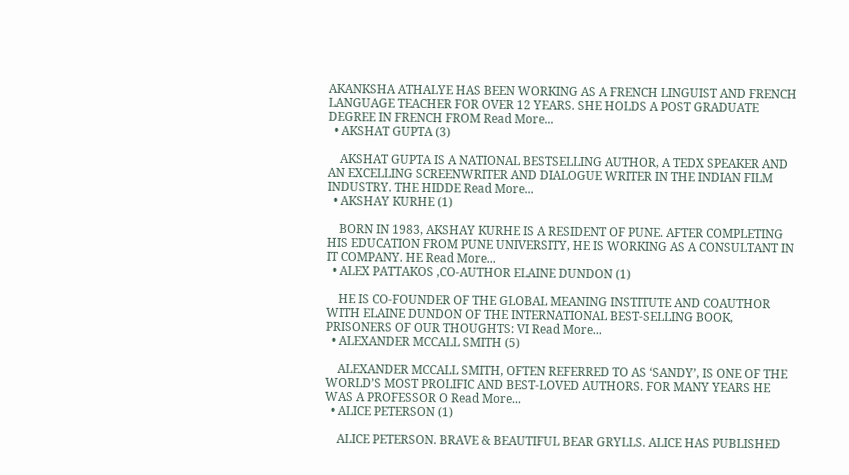AKANKSHA ATHALYE HAS BEEN WORKING AS A FRENCH LINGUIST AND FRENCH LANGUAGE TEACHER FOR OVER 12 YEARS. SHE HOLDS A POST GRADUATE DEGREE IN FRENCH FROM Read More...
  • AKSHAT GUPTA (3)

    AKSHAT GUPTA IS A NATIONAL BESTSELLING AUTHOR, A TEDX SPEAKER AND AN EXCELLING SCREENWRITER AND DIALOGUE WRITER IN THE INDIAN FILM INDUSTRY. THE HIDDE Read More...
  • AKSHAY KURHE (1)

    BORN IN 1983, AKSHAY KURHE IS A RESIDENT OF PUNE. AFTER COMPLETING HIS EDUCATION FROM PUNE UNIVERSITY, HE IS WORKING AS A CONSULTANT IN IT COMPANY. HE Read More...
  • ALEX PATTAKOS ,CO-AUTHOR ELAINE DUNDON (1)

    HE IS CO-FOUNDER OF THE GLOBAL MEANING INSTITUTE AND COAUTHOR WITH ELAINE DUNDON OF THE INTERNATIONAL BEST-SELLING BOOK, PRISONERS OF OUR THOUGHTS: VI Read More...
  • ALEXANDER MCCALL SMITH (5)

    ALEXANDER MCCALL SMITH, OFTEN REFERRED TO AS ‘SANDY’, IS ONE OF THE WORLD’S MOST PROLIFIC AND BEST-LOVED AUTHORS. FOR MANY YEARS HE WAS A PROFESSOR O Read More...
  • ALICE PETERSON (1)

    ALICE PETERSON. BRAVE & BEAUTIFUL BEAR GRYLLS. ALICE HAS PUBLISHED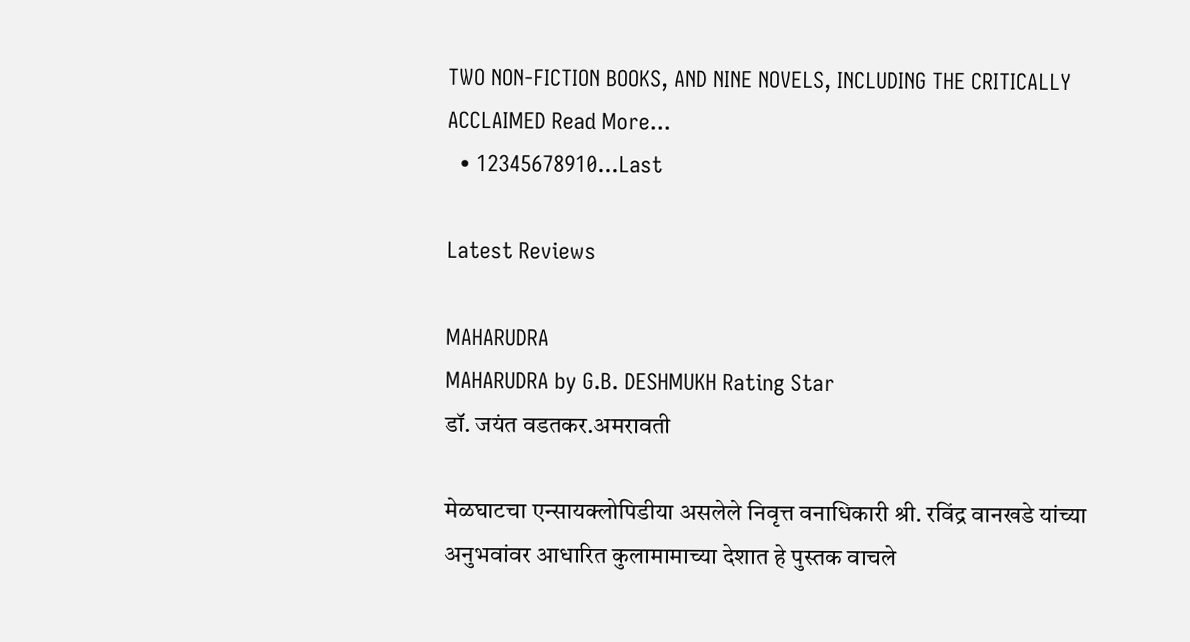TWO NON-FICTION BOOKS, AND NINE NOVELS, INCLUDING THE CRITICALLY ACCLAIMED Read More...
  • 12345678910...Last

Latest Reviews

MAHARUDRA
MAHARUDRA by G.B. DESHMUKH Rating Star
डॉ. जयंत वडतकर.अमरावती

मेळघाटचा एन्सायक्लोपिडीया असलेले निवृत्त वनाधिकारी श्री. रविंद्र वानखडे यांच्या अनुभवांवर आधारित कुलामामाच्या देशात हे पुस्तक वाचले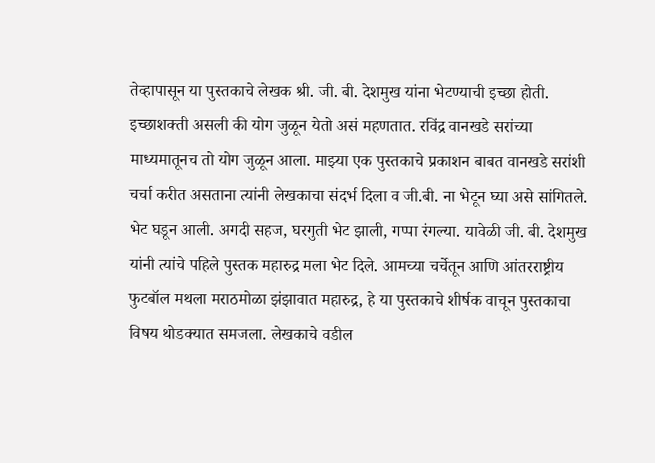तेव्हापासून या पुस्तकाचे लेखक श्री. जी. बी. देशमुख यांना भेटण्याची इच्छा होती. इच्छाशक्ती असली की योग जुळून येतो असं महणतात. रविंद्र वानखडे सरांच्या माध्यमातूनच तो योग जुळून आला. माझ्या एक पुस्तकाचे प्रकाशन बाबत वानखडे सरांशी चर्चा करीत असताना त्यांनी लेखकाचा संदर्भ दिला व जी.बी. ना भेटून घ्या असे सांगितले. भेट घडून आली. अगदी सहज, घरगुती भेट झाली, गप्पा रंगल्या. यावेळी जी. बी. देशमुख यांनी त्यांचे पहिले पुस्तक महारुद्र मला भेट दिले. आमच्या चर्चेतून आणि आंतरराष्ट्रीय फुटबॉल मथला मराठमोळा झंझावात महारुद्र, हे या पुस्तकाचे शीर्षक वाचून पुस्तकाचा विषय थोडक्यात समजला. लेखकाचे वडील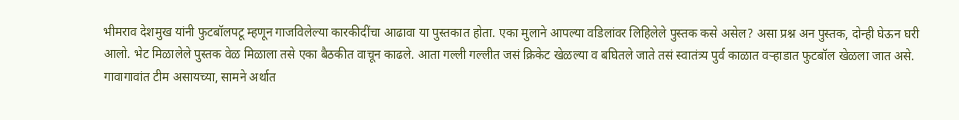भीमराव देशमुख यांनी फुटबॉलपटू म्हणून गाजविलेल्या कारकीदींचा आढावा या पुस्तकात होता. एका मुलाने आपल्या वडिलांवर लिहिलेले पुस्तक कसे असेल? असा प्रश्न अन पुस्तक, दोन्ही घेऊन घरी आलो. भेट मिळालेले पुस्तक वेळ मिळाला तसे एका बैठकीत वाचून काढले. आता गल्ली गल्लीत जसं क्रिकेट खेळल्या व बघितले जाते तसं स्वातंत्र्य पुर्व काळात वऱ्हाडात फुटबॉल खेळला जात असे. गावागावांत टीम असायच्या, सामने अर्थात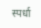स्पर्धा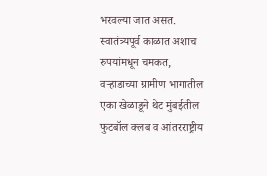भरवल्या जात असत. स्वातंत्र्यपूर्व काळात अशाच रुपयांमधून चमकत, वऱ्हाडाच्या ग्रामीण भागातील एका खेळाडूने थेट मुंबईतील फुटबॉल क्लब व आंतरराष्ट्रीय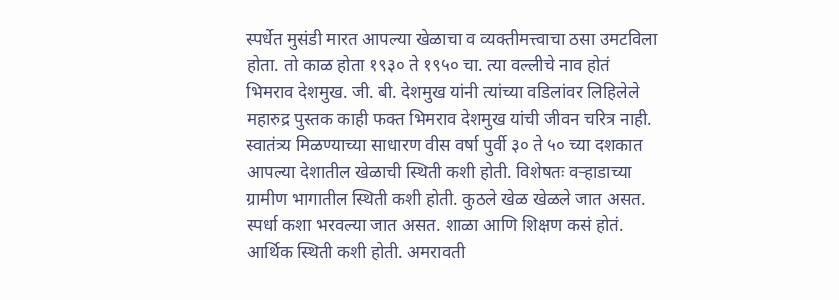स्पर्धेत मुसंडी मारत आपल्या खेळाचा व व्यक्तीमत्त्वाचा ठसा उमटविला होता. तो काळ होता १९३० ते १९५० चा. त्या वल्लीचे नाव होतं भिमराव देशमुख. जी. बी. देशमुख यांनी त्यांच्या वडिलांवर लिहिलेले महारुद्र पुस्तक काही फक्त भिमराव देशमुख यांची जीवन चरित्र नाही. स्वातंत्र्य मिळण्याच्या साधारण वीस वर्षा पुर्वी ३० ते ५० च्या दशकात आपल्या देशातील खेळाची स्थिती कशी होती. विशेषतः वऱ्हाडाच्या ग्रामीण भागातील स्थिती कशी होती. कुठले खेळ खेळले जात असत. स्पर्धा कशा भरवल्या जात असत. शाळा आणि शिक्षण कसं होतं. आर्थिक स्थिती कशी होती. अमरावती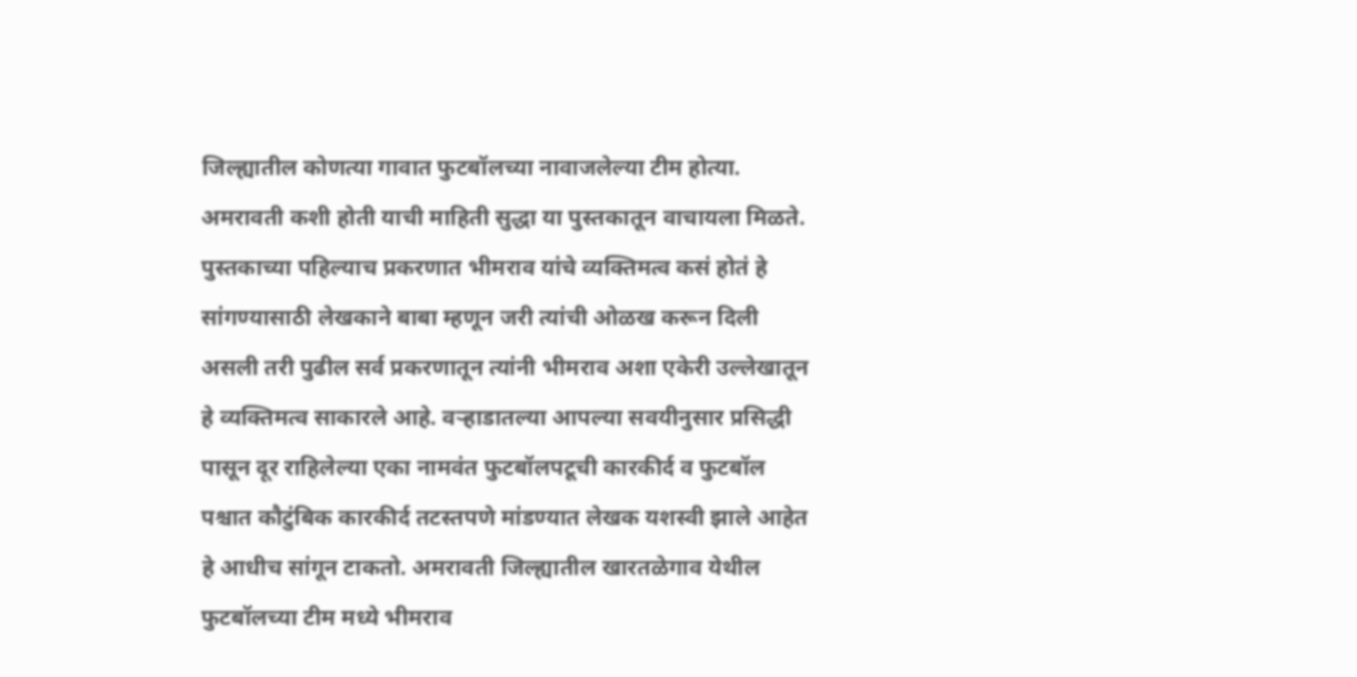जिल्ह्यातील कोणत्या गावात फुटबॉलच्या नावाजलेल्या टीम होत्या. अमरावती कशी होती याची माहिती सुद्धा या पुस्तकातून वाचायला मिळते. पुस्तकाच्या पहिल्याच प्रकरणात भीमराव यांचे व्यक्तिमत्व कसं होतं हे सांगण्यासाठी लेखकाने बाबा म्हणून जरी त्यांची ओळख करून दिली असली तरी पुढील सर्व प्रकरणातून त्यांनी भीमराव अशा एकेरी उल्लेखातून हे व्यक्तिमत्व साकारले आहे. वऱ्हाडातल्या आपल्या सवयीनुसार प्रसिद्धी पासून दूर राहिलेल्या एका नामवंत फुटबॉलपटूची कारकीर्द व फुटबॉल पश्चात कौटुंबिक कारकीर्द तटस्तपणे मांडण्यात लेखक यशस्वी झाले आहेत हे आधीच सांगून टाकतो. अमरावती जिल्ह्यातील खारतळेगाव येथील फुटबॉलच्या टीम मध्ये भीमराव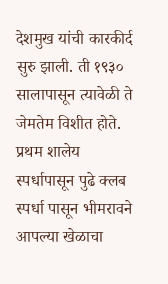देशमुख यांची कारकीर्द सुरु झाली. ती १९३० सालापासून त्यावेळी ते जेमतेम विशीत होते. प्रथम शालेय स्पर्धापासून पुढे क्लब स्पर्धा पासून भीमरावने आपल्या खेळाचा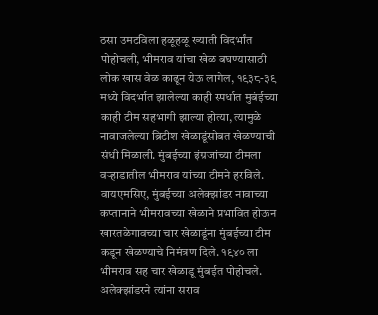ठसा उमटविला हळूहळू ख्याती विदर्भांत पोहोचली, भीमराव यांचा खेळ बघण्यासाठी लोक खास वेळ काढून येऊ लागेल, १९३८-३९ मध्ये विदर्भात झालेल्या काही स्पर्धात मुबंईच्या काही टीम सहभागी झाल्या होत्या, त्यामुळे नावाजलेल्या ब्रिटीश खेळाडूंसोबत खेळण्याची संधी मिळाली. मुंबईच्या इंग्रजांच्या टीमला वऱ्हाडातील भीमराव यांच्या टीमने हरविले. वायएमसिए, मुंबईच्या अलेक्झांडर नावाच्या कप्तानाने भीमरावच्या खेळाने प्रभावित होऊन खारतळेगावच्या चार खेळाडूंना मुंबईच्या टीम कडून खेळण्याचे निमंत्रण दिले. १९४० ला भीमराव सह चार खेळाडू मुंबईत पोहोचले. अलेक्झांडरने त्यांना सराव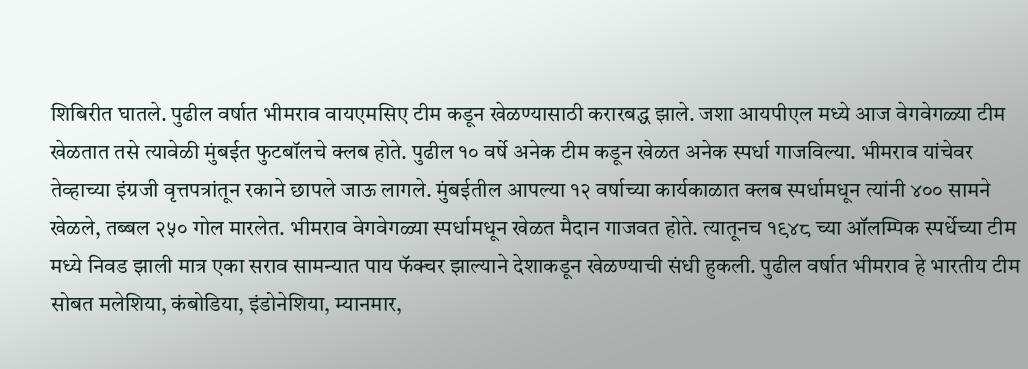शिबिरीत घातले. पुढील वर्षात भीमराव वायएमसिए टीम कडून खेळण्यासाठी करारबद्ध झाले. जशा आयपीएल मध्ये आज वेगवेगळ्या टीम खेळतात तसे त्यावेळी मुंबईत फुटबॉलचे क्लब होते. पुढील १० वर्षे अनेक टीम कडून खेळत अनेक स्पर्धा गाजविल्या. भीमराव यांचेवर तेव्हाच्या इंग्रजी वृत्तपत्रांतून रकाने छापले जाऊ लागले. मुंबईतील आपल्या १२ वर्षाच्या कार्यकाळात क्लब स्पर्धामधून त्यांनी ४०० सामने खेळले, तब्बल २५० गोल मारलेत. भीमराव वेगवेगळ्या स्पर्धामधून खेळत मैदान गाजवत होते. त्यातूनच १९४८ च्या ऑलम्पिक स्पर्धेच्या टीम मध्ये निवड झाली मात्र एका सराव सामन्यात पाय फॅक्चर झाल्याने देशाकडून खेळण्याची संधी हुकली. पुढील वर्षात भीमराव हे भारतीय टीम सोबत मलेशिया, कंबोडिया, इंडोनेशिया, म्यानमार,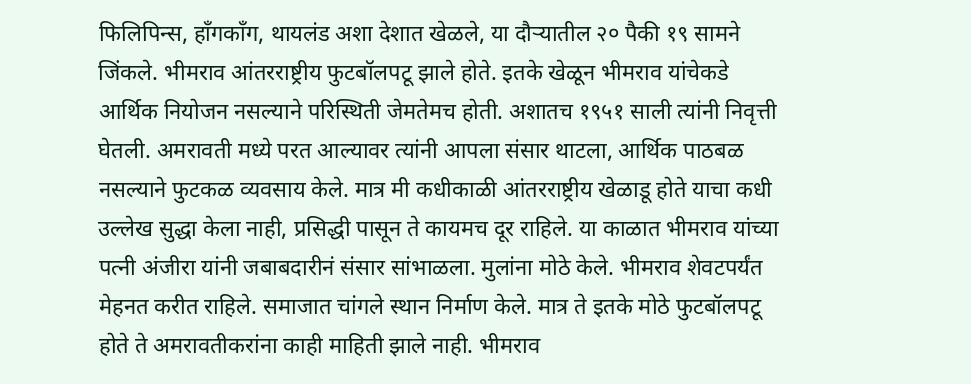फिलिपिन्स, हाँगकाँग, थायलंड अशा देशात खेळले, या दौऱ्यातील २० पैकी १९ सामने जिंकले. भीमराव आंतरराष्ट्रीय फुटबॉलपटू झाले होते. इतके खेळून भीमराव यांचेकडे आर्थिक नियोजन नसल्याने परिस्थिती जेमतेमच होती. अशातच १९५१ साली त्यांनी निवृत्ती घेतली. अमरावती मध्ये परत आल्यावर त्यांनी आपला संसार थाटला, आर्थिक पाठबळ नसल्याने फुटकळ व्यवसाय केले. मात्र मी कधीकाळी आंतरराष्ट्रीय खेळाडू होते याचा कधी उल्लेख सुद्धा केला नाही, प्रसिद्धी पासून ते कायमच दूर राहिले. या काळात भीमराव यांच्या पत्नी अंजीरा यांनी जबाबदारीनं संसार सांभाळला. मुलांना मोठे केले. भीमराव शेवटपर्यंत मेहनत करीत राहिले. समाजात चांगले स्थान निर्माण केले. मात्र ते इतके मोठे फुटबॉलपटू होते ते अमरावतीकरांना काही माहिती झाले नाही. भीमराव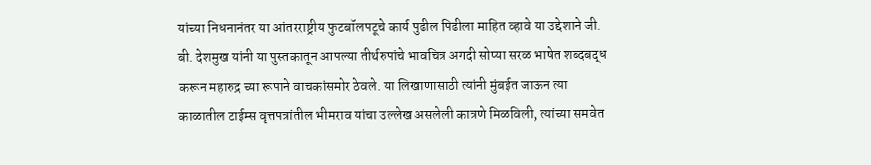यांच्या निधनानंतर या आंतरराष्ट्रीय फुटबॉलपटूचे कार्य पुढील पिढीला माहित व्हावे या उद्देशाने जी. बी. देशमुख यांनी या पुस्तकातून आपल्या तीर्थरुपांचे भावचित्र अगदी सोप्या सरळ भाषेत शब्दबद्ध करून महारुद्र च्या रूपाने वाचकांसमोर ठेवले. या लिखाणासाठी त्यांनी मुंबईत जाऊन त्या काळातील टाईम्स वृत्तपत्रांतील भीमराव यांचा उल्लेख असलेली कात्रणे मिळविली, त्यांच्या समवेत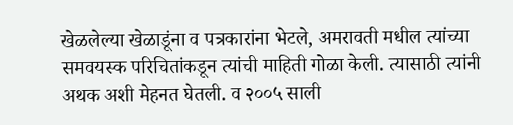खेळलेल्या खेळाडूंना व पत्रकारांना भेटले, अमरावती मधील त्यांच्या समवयस्क परिचितांकडून त्यांची माहिती गोळा केली. त्यासाठी त्यांनी अथक अशी मेहनत घेतली. व २००५ साली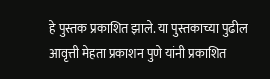हे पुस्तक प्रकाशित झाले. या पुस्तकाच्या पुढील आवृत्ती मेहता प्रकाशन पुणे यांनी प्रकाशित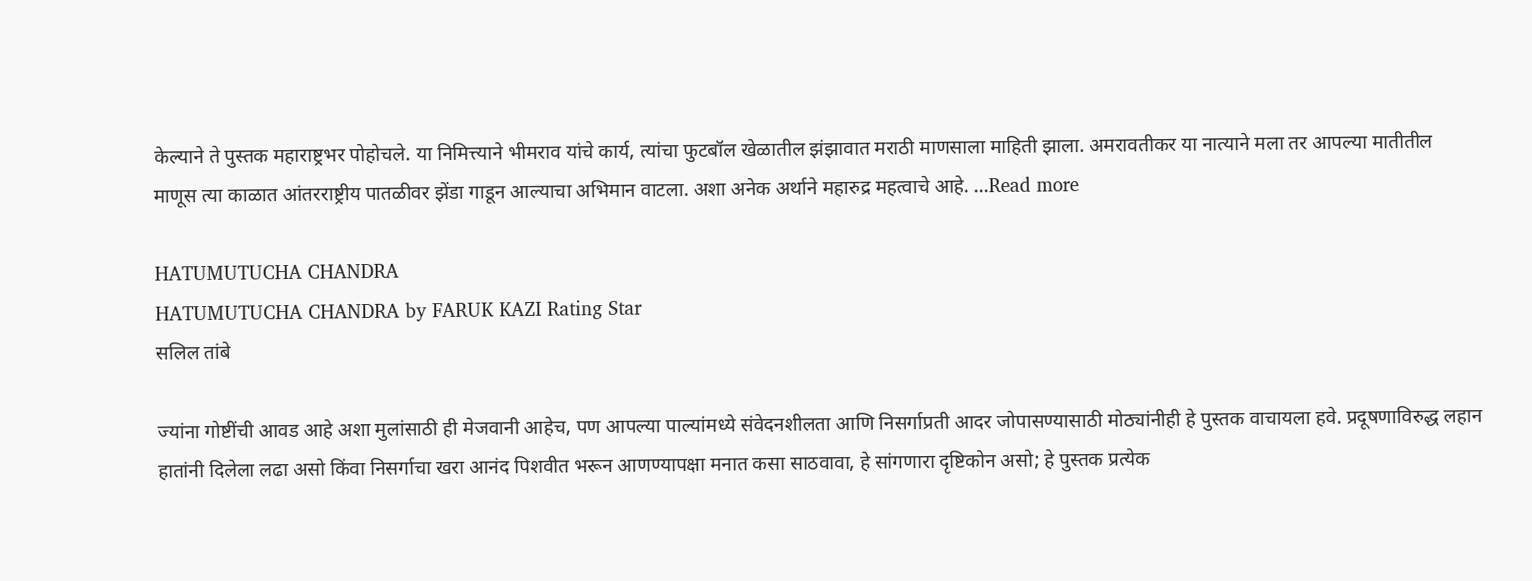केल्याने ते पुस्तक महाराष्ट्रभर पोहोचले. या निमित्त्याने भीमराव यांचे कार्य, त्यांचा फुटबॉल खेळातील झंझावात मराठी माणसाला माहिती झाला. अमरावतीकर या नात्याने मला तर आपल्या मातीतील माणूस त्या काळात आंतरराष्ट्रीय पातळीवर झेंडा गाडून आल्याचा अभिमान वाटला. अशा अनेक अर्थाने महारुद्र महत्वाचे आहे. ...Read more

HATUMUTUCHA CHANDRA
HATUMUTUCHA CHANDRA by FARUK KAZI Rating Star
सलिल तांबे

ज्यांना गोष्टींची आवड आहे अशा मुलांसाठी ही मेजवानी आहेच, पण आपल्या पाल्यांमध्ये संवेदनशीलता आणि निसर्गाप्रती आदर जोपासण्यासाठी मोठ्यांनीही हे पुस्तक वाचायला हवे. प्रदूषणाविरुद्ध लहान हातांनी दिलेला लढा असो किंवा निसर्गाचा खरा आनंद पिशवीत भरून आणण्यापक्षा मनात कसा साठवावा, हे सांगणारा दृष्टिकोन असो; हे पुस्तक प्रत्येक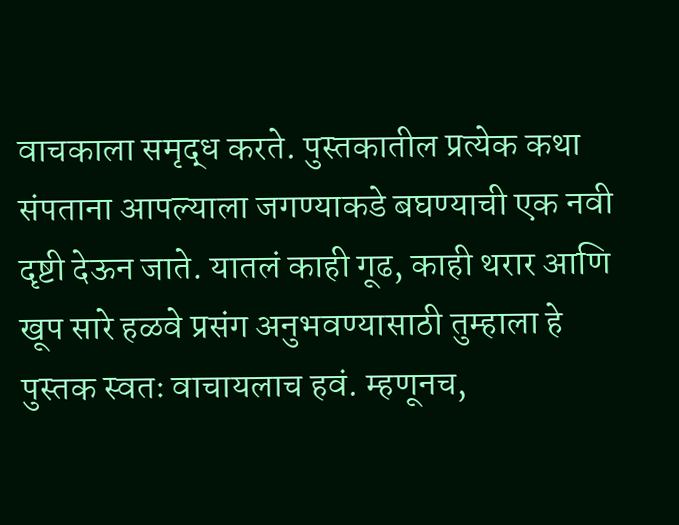वाचकाला समृद्ध करते. पुस्तकातील प्रत्येक कथा संपताना आपल्याला जगण्याकडे बघण्याची एक नवी दृष्टी देऊन जाते. यातलं काही गूढ, काही थरार आणि खूप सारे हळवे प्रसंग अनुभवण्यासाठी तुम्हाला हे पुस्तक स्वतः वाचायलाच हवं. म्हणूनच,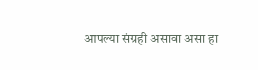आपल्या संग्रही असावा असा हा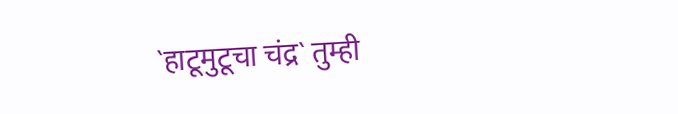`हाटूमुटूचा चंद्र` तुम्ही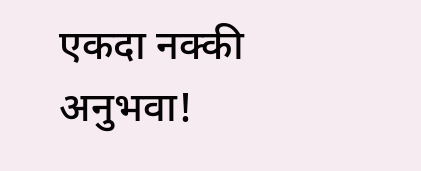एकदा नक्की अनुभवा!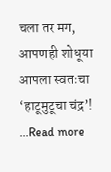चला तर मग, आपणही शोधूया आपला स्वतःचा ‘हाटूमुटूचा चंद्र’! ...Read more